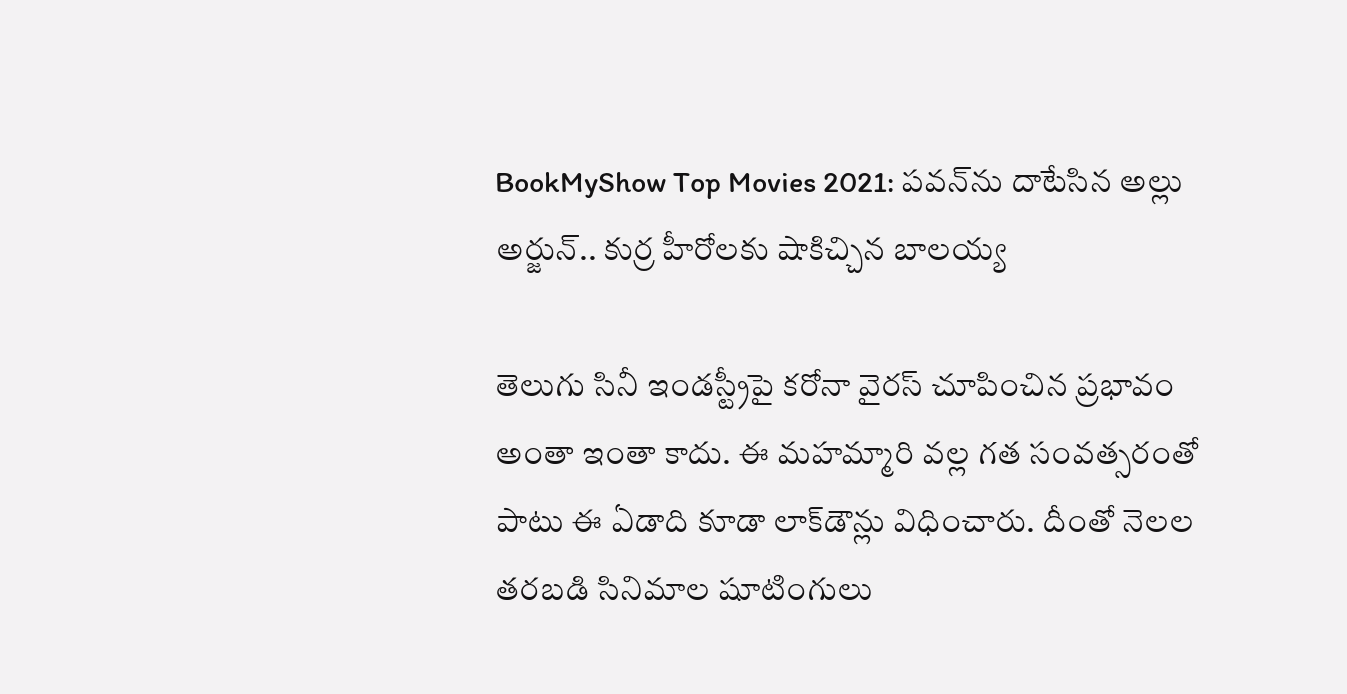BookMyShow Top Movies 2021: పవన్‌ను దాటేసిన అల్లు అర్జున్.. కుర్ర హీరోలకు షాకిచ్చిన బాలయ్య

తెలుగు సినీ ఇండస్ట్రీపై కరోనా వైరస్ చూపించిన ప్రభావం అంతా ఇంతా కాదు. ఈ మహమ్మారి వల్ల గత సంవత్సరంతో పాటు ఈ ఏడాది కూడా లాక్‌డౌన్లు విధించారు. దీంతో నెలల తరబడి సినిమాల షూటింగులు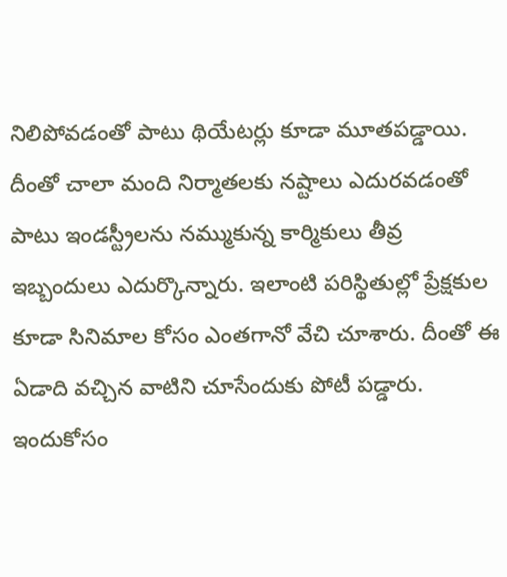నిలిపోవడంతో పాటు థియేటర్లు కూడా మూతపడ్డాయి. దీంతో చాలా మంది నిర్మాతలకు నష్టాలు ఎదురవడంతో పాటు ఇండస్ట్రీలను నమ్ముకున్న కార్మికులు తీవ్ర ఇబ్బందులు ఎదుర్కొన్నారు. ఇలాంటి పరిస్థితుల్లో ప్రేక్షకుల కూడా సినిమాల కోసం ఎంతగానో వేచి చూశారు. దీంతో ఈ ఏడాది వచ్చిన వాటిని చూసేందుకు పోటీ పడ్డారు. ఇందుకోసం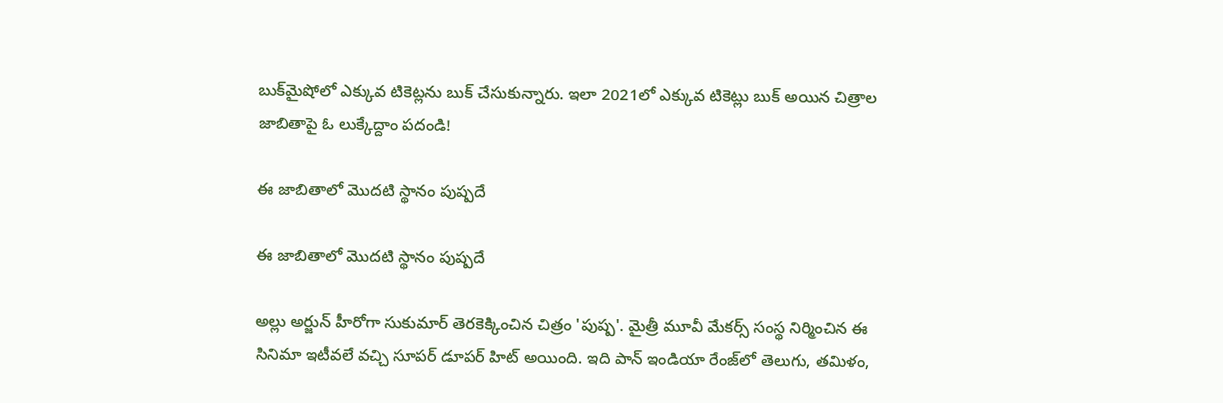బుక్‌మైషోలో ఎక్కువ టికెట్లను బుక్ చేసుకున్నారు. ఇలా 2021లో ఎక్కువ టికెట్లు బుక్ అయిన చిత్రాల జాబితాపై ఓ లుక్కేద్దాం పదండి!

ఈ జాబితాలో మొదటి స్థానం పుష్పదే

ఈ జాబితాలో మొదటి స్థానం పుష్పదే

అల్లు అర్జున్ హీరోగా సుకుమార్ తెరకెక్కించిన చిత్రం 'పుష్ప'. మైత్రీ మూవీ మేకర్స్ సంస్థ నిర్మించిన ఈ సినిమా ఇటీవలే వచ్చి సూపర్ డూపర్ హిట్ అయింది. ఇది పాన్ ఇండియా రేంజ్‌లో తెలుగు, తమిళం,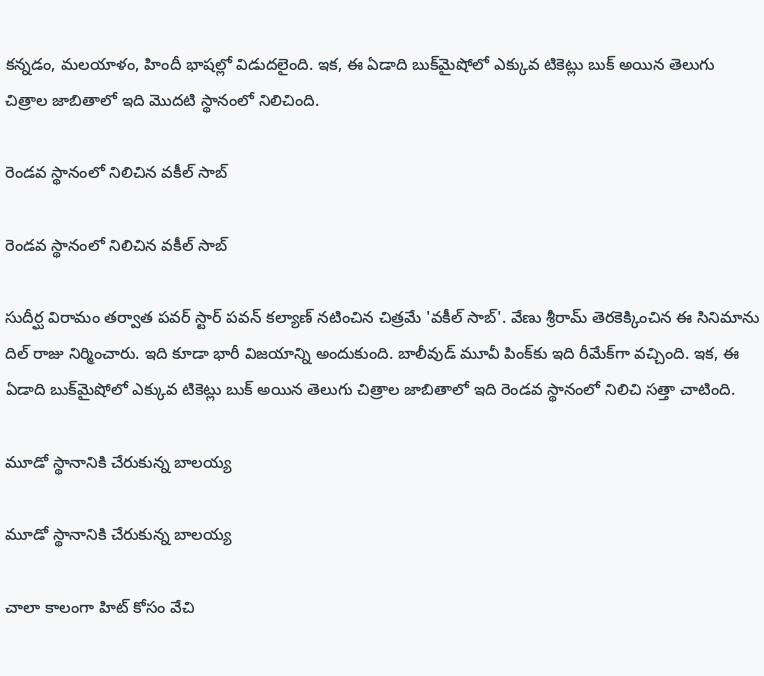కన్నడం, మలయాళం, హిందీ భాషల్లో విడుదలైంది. ఇక, ఈ ఏడాది బుక్‌మైషోలో ఎక్కువ టికెట్లు బుక్ అయిన తెలుగు చిత్రాల జాబితాలో ఇది మొదటి స్థానంలో నిలిచింది.

రెండవ స్థానంలో నిలిచిన వకీల్ సాబ్

రెండవ స్థానంలో నిలిచిన వకీల్ సాబ్

సుదీర్ఘ విరామం తర్వాత పవర్ స్టార్ పవన్ కల్యాణ్ నటించిన చిత్రమే 'వకీల్ సాబ్'. వేణు శ్రీరామ్ తెరకెక్కించిన ఈ సినిమాను దిల్ రాజు నిర్మించారు. ఇది కూడా భారీ విజయాన్ని అందుకుంది. బాలీవుడ్ మూవీ పింక్‌కు ఇది రీమేక్‌గా వచ్చింది. ఇక, ఈ ఏడాది బుక్‌మైషోలో ఎక్కువ టికెట్లు బుక్ అయిన తెలుగు చిత్రాల జాబితాలో ఇది రెండవ స్థానంలో నిలిచి సత్తా చాటింది.

మూడో స్థానానికి చేరుకున్న బాలయ్య

మూడో స్థానానికి చేరుకున్న బాలయ్య

చాలా కాలంగా హిట్ కోసం వేచి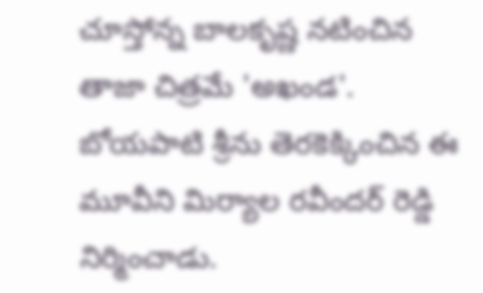చూస్తోన్న బాలకృష్ణ నటించిన తాజా చిత్రమే 'అఖండ'. బోయపాటి శ్రీను తెరకెక్కించిన ఈ మూవీని మిర్యాల రవీందర్ రెడ్డి నిర్మించాడు.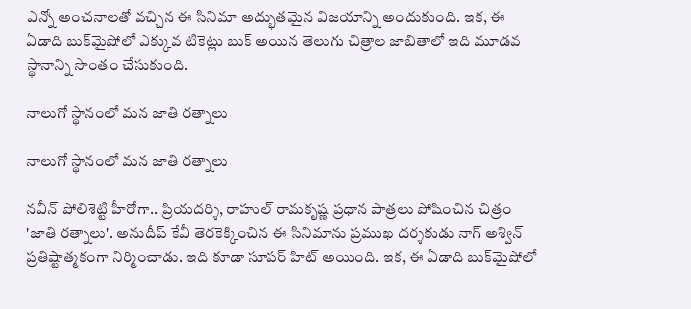ఎన్నో అంచనాలతో వచ్చిన ఈ సినిమా అద్భుతమైన విజయాన్ని అందుకుంది. ఇక, ఈ ఏడాది బుక్‌మైషోలో ఎక్కువ టికెట్లు బుక్ అయిన తెలుగు చిత్రాల జాబితాలో ఇది మూడవ స్థానాన్ని సొంతం చేసుకుంది.

నాలుగో స్థానంలో మన జాతి రత్నాలు

నాలుగో స్థానంలో మన జాతి రత్నాలు

నవీన్ పోలిశెట్టి హీరోగా.. ప్రియదర్శి, రాహుల్ రామకృష్ణ ప్రధాన పాత్రలు పోషించిన చిత్రం 'జాతి రత్నాలు'. అనుదీప్ కేవీ తెరకెక్కించిన ఈ సినిమాను ప్రముఖ దర్శకుడు నాగ్ అశ్విన్ ప్రతిష్టాత్మకంగా నిర్మించాడు. ఇది కూడా సూపర్ హిట్ అయింది. ఇక, ఈ ఏడాది బుక్‌మైషోలో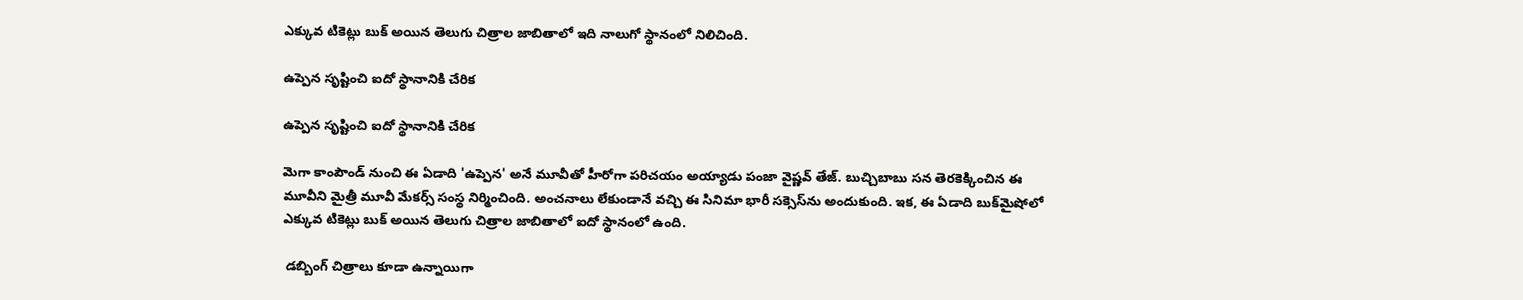ఎక్కువ టికెట్లు బుక్ అయిన తెలుగు చిత్రాల జాబితాలో ఇది నాలుగో స్థానంలో నిలిచింది.

ఉప్పెన సృష్టించి ఐదో స్థానానికి చేరిక

ఉప్పెన సృష్టించి ఐదో స్థానానికి చేరిక

మెగా కాంపౌండ్ నుంచి ఈ ఏడాది 'ఉప్పెన' అనే మూవీతో హీరోగా పరిచయం అయ్యాడు పంజా వైష్ణవ్ తేజ్. బుచ్చిబాబు సన తెరకెక్కించిన ఈ మూవీని మైత్రీ మూవీ మేకర్స్ సంస్థ నిర్మించింది. అంచనాలు లేకుండానే వచ్చి ఈ సినిమా భారీ సక్సెస్‌ను అందుకుంది. ఇక, ఈ ఏడాది బుక్‌మైషోలో ఎక్కువ టికెట్లు బుక్ అయిన తెలుగు చిత్రాల జాబితాలో ఐదో స్థానంలో ఉంది.

 డబ్బింగ్ చిత్రాలు కూడా ఉన్నాయిగా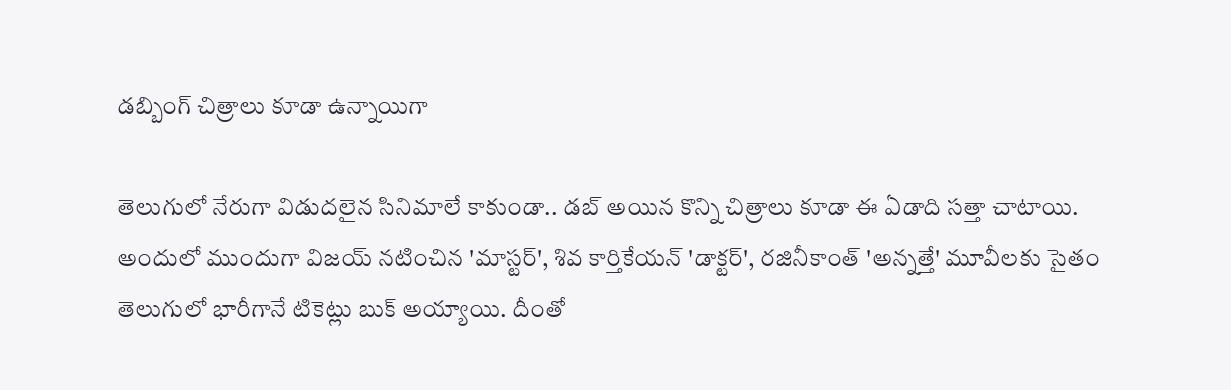డబ్బింగ్ చిత్రాలు కూడా ఉన్నాయిగా

తెలుగులో నేరుగా విడుదలైన సినిమాలే కాకుండా.. డబ్ అయిన కొన్ని చిత్రాలు కూడా ఈ ఏడాది సత్తా చాటాయి. అందులో ముందుగా విజయ్ నటించిన 'మాస్టర్', శివ కార్తికేయన్ 'డాక్టర్', రజినీకాంత్ 'అన్నత్తే' మూవీలకు సైతం తెలుగులో భారీగానే టికెట్లు బుక్ అయ్యాయి. దీంతో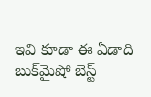ఇవి కూడా ఈ ఏడాది బుక్‌మైషో బెస్ట్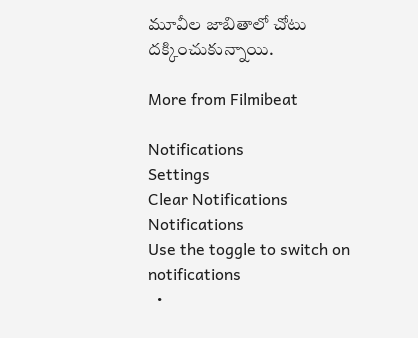మూవీల జాబితాలో చోటు దక్కించుకున్నాయి.

More from Filmibeat

Notifications
Settings
Clear Notifications
Notifications
Use the toggle to switch on notifications
  •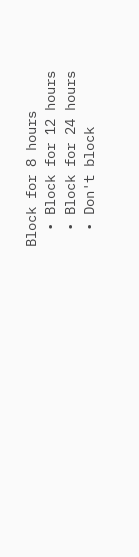Block for 8 hours
  • Block for 12 hours
  • Block for 24 hours
  • Don't block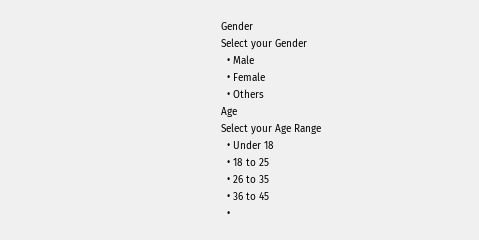Gender
Select your Gender
  • Male
  • Female
  • Others
Age
Select your Age Range
  • Under 18
  • 18 to 25
  • 26 to 35
  • 36 to 45
  •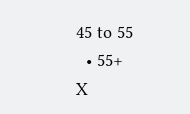45 to 55
  • 55+
X